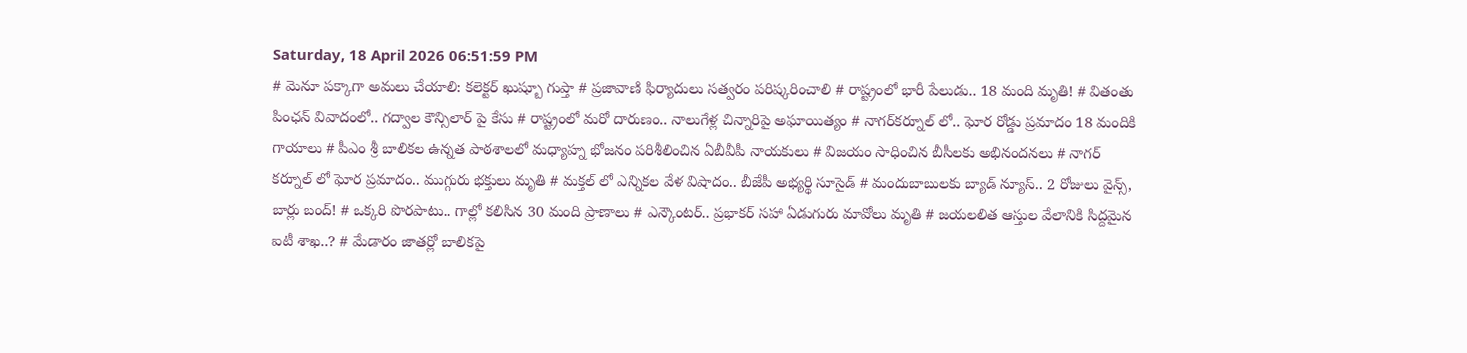Saturday, 18 April 2026 06:51:59 PM
# మెనూ పక్కాగా అమలు చేయాలి: కలెక్టర్ ఖుష్బూ గుప్తా # ప్రజావాణి ఫిర్యాదులు సత్వరం పరిష్కరించాలి # రాష్ట్రంలో భారీ పేలుడు.. 18 మంది మృతి! # వితంతు పింఛన్ వివాదంలో.. గద్వాల కౌన్సిలార్ పై కేసు # రాష్ట్రంలో మరో దారుణం.. నాలుగేళ్ల చిన్నారిపై అఘాయిత్యం # నాగర్‌కర్నూల్ లో.. ఘోర రోడ్డు ప్రమాదం 18 మందికి గాయాలు # పీఎం శ్రీ బాలికల ఉన్నత పాఠశాలలో మధ్యాహ్న భోజనం పరిశీలించిన ఏబీవీపీ నాయకులు # విజయం సాధించిన బీసీలకు అభినందనలు # నాగర్ కర్నూల్ లో ఘోర ప్రమాదం.. ముగ్గురు భక్తులు మృతి # మక్తల్ లో ఎన్నికల వేళ విషాదం.. బీజేపీ అభ్యర్థి సూసైడ్ # మందుబాబులకు బ్యాడ్ న్యూస్.. 2 రోజులు వైన్స్, బార్లు బంద్! # ఒక్కరి పొరపాటు.. గాల్లో కలిసిన 30 మంది ప్రాణాలు # ఎన్కౌంటర్.. ప్రభాకర్ సహా ఏడుగురు మావోలు మృతి # జయలలిత ఆస్తుల వేలానికి సిద్దమైన ఐటీ శాఖ..? # మేడారం జాతర్లో బాలికపై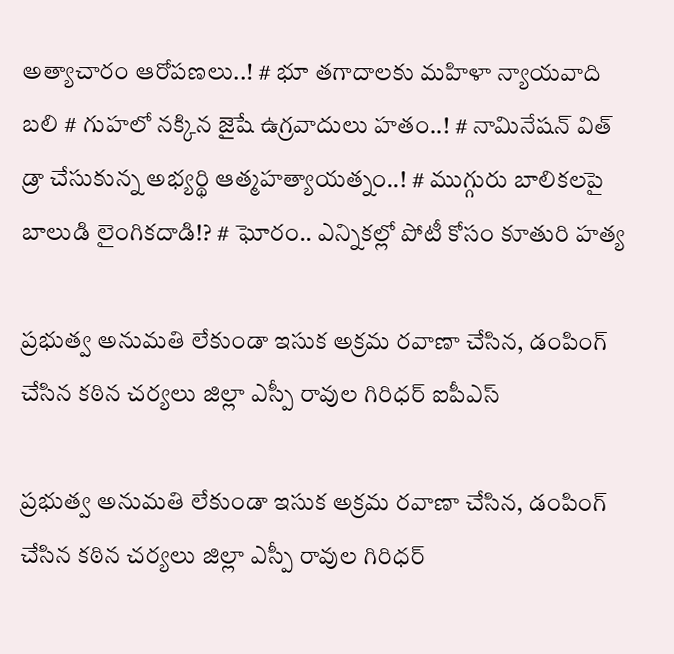అత్యాచారం ఆరోపణలు..! # భూ తగాదాలకు మహిళా న్యాయవాది బలి # గుహలో నక్కిన జైషే ఉగ్రవాదులు హతం..! # నామినేషన్ విత్ డ్రా చేసుకున్న అభ్యర్థి ఆత్మహత్యాయత్నం..! # ముగ్గురు బాలికలపై బాలుడి లైంగికదాడి!? # ఘోరం.. ఎన్నికల్లో పోటీ కోసం కూతురి హత్య

ప్రభుత్వ అనుమతి లేకుండా ఇసుక అక్రమ రవాణా చేసిన, డంపింగ్ చేసిన కఠిన చర్యలు జిల్లా ఎస్పీ రావుల గిరిధర్ ఐపీఎస్

ప్రభుత్వ అనుమతి లేకుండా ఇసుక అక్రమ రవాణా చేసిన, డంపింగ్ చేసిన కఠిన చర్యలు జిల్లా ఎస్పీ రావుల గిరిధర్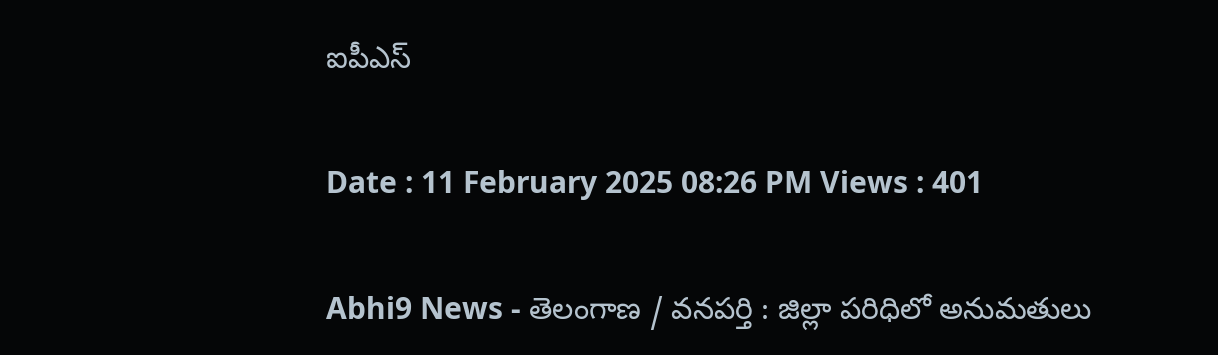ఐపీఎస్

Date : 11 February 2025 08:26 PM Views : 401

Abhi9 News - తెలంగాణ / వనపర్తి : జిల్లా పరిధిలో అనుమతులు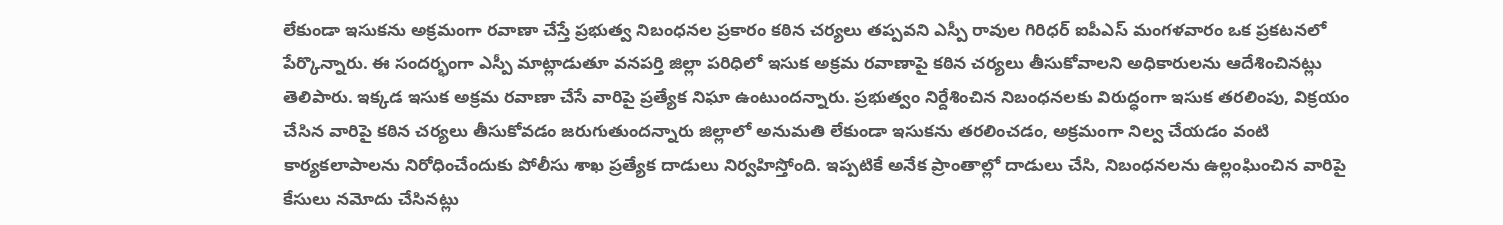లేకుండా ఇసుకను అక్రమంగా రవాణా చేస్తే ప్రభుత్వ నిబంధనల ప్రకారం కఠిన చర్యలు తప్పవని ఎస్పీ రావుల గిరిధర్ ఐపీఎస్ మంగళవారం ఒక ప్రకటనలో పేర్కొన్నారు. ఈ సందర్భంగా ఎస్పీ మాట్లాడుతూ వనపర్తి జిల్లా పరిధిలో ఇసుక అక్రమ రవాణాపై కఠిన చర్యలు తీసుకోవాలని అధికారులను ఆదేశించినట్లు తెలిపారు. ఇక్కడ ఇసుక అక్రమ రవాణా చేసే వారిపై ప్రత్యేక నిఘా ఉంటుందన్నారు. ప్రభుత్వం నిర్దేశించిన నిబంధనలకు విరుద్ధంగా ఇసుక తరలింపు, విక్రయం చేసిన వారిపై కఠిన చర్యలు తీసుకోవడం జరుగుతుందన్నారు జిల్లాలో అనుమతి లేకుండా ఇసుకను తరలించడం, అక్రమంగా నిల్వ చేయడం వంటి కార్యకలాపాలను నిరోధించేందుకు పోలీసు శాఖ ప్రత్యేక దాడులు నిర్వహిస్తోంది. ఇప్పటికే అనేక ప్రాంతాల్లో దాడులు చేసి, నిబంధనలను ఉల్లంఘించిన వారిపై కేసులు నమోదు చేసినట్లు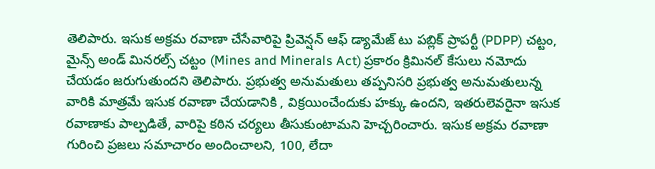తెలిపారు. ఇసుక అక్రమ రవాణా చేసేవారిపై ప్రివెన్షన్ ఆఫ్ డ్యామేజ్ టు పబ్లిక్ ప్రాపర్టీ (PDPP) చట్టం, మైన్స్ అండ్ మినరల్స్ చట్టం (Mines and Minerals Act) ప్రకారం క్రిమినల్ కేసులు నమోదు చేయడం జరుగుతుందని తెలిపారు. ప్రభుత్వ అనుమతులు తప్పనిసరి ప్రభుత్వ అనుమతులున్న వారికి మాత్రమే ఇసుక రవాణా చేయడానికి , విక్రయించేందుకు హక్కు ఉందని, ఇతరులెవరైనా ఇసుక రవాణాకు పాల్పడితే, వారిపై కఠిన చర్యలు తీసుకుంటామని హెచ్చరించారు. ఇసుక అక్రమ రవాణా గురించి ప్రజలు సమాచారం అందించాలని, 100, లేదా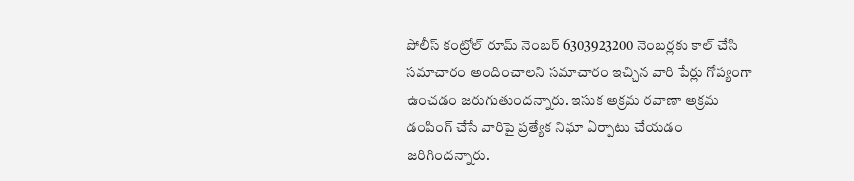పోలీస్ కంట్రోల్ రూమ్ నెంబర్ 6303923200 నెంబర్లకు కాల్ చేసి సమాచారం అందించాలని సమాచారం ఇచ్చిన వారి పేర్లు గోప్యంగా ఉంచడం జరుగుతుందన్నారు. ఇసుక అక్రమ రవాణా అక్రమ డంపింగ్ చేసే వారిపై ప్రత్యేక నిఘా ఏర్పాటు చేయడం జరిగిందన్నారు.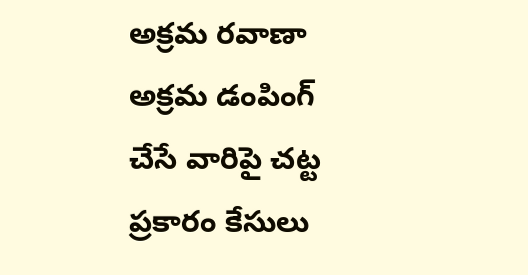అక్రమ రవాణా అక్రమ డంపింగ్ చేసే వారిపై చట్ట ప్రకారం కేసులు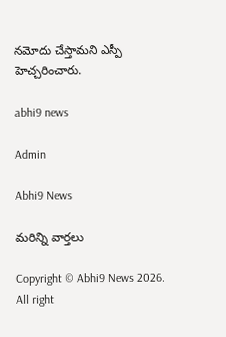నమోదు చేస్తామని ఎస్పీ హెచ్చరించారు.

abhi9 news

Admin

Abhi9 News

మరిన్ని వార్తలు

Copyright © Abhi9 News 2026. All right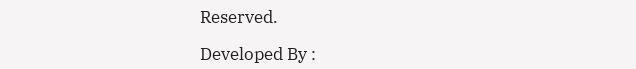Reserved.

Developed By :